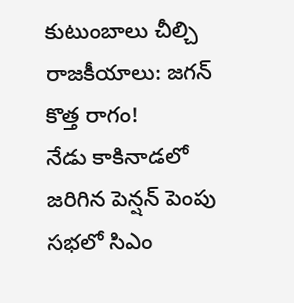కుటుంబాలు చీల్చి రాజకీయాలు: జగన్ కొత్త రాగం!
నేడు కాకినాడలో జరిగిన పెన్షన్ పెంపు సభలో సిఎం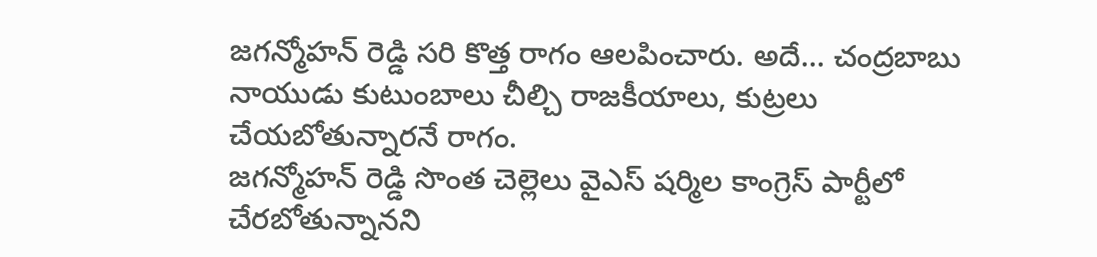జగన్మోహన్ రెడ్డి సరి కొత్త రాగం ఆలపించారు. అదే... చంద్రబాబు నాయుడు కుటుంబాలు చీల్చి రాజకీయాలు, కుట్రలు చేయబోతున్నారనే రాగం.
జగన్మోహన్ రెడ్డి సొంత చెల్లెలు వైఎస్ షర్మిల కాంగ్రెస్ పార్టీలో చేరబోతున్నానని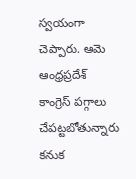స్వయంగా చెప్పారు. ఆమె ఆంధ్రప్రదేశ్ కాంగ్రెస్ పగ్గాలు చేపట్టబోతున్నారు కనుక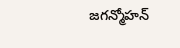జగన్మోహన్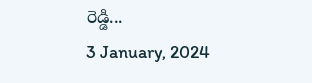రెడ్డి...
3 January, 2024